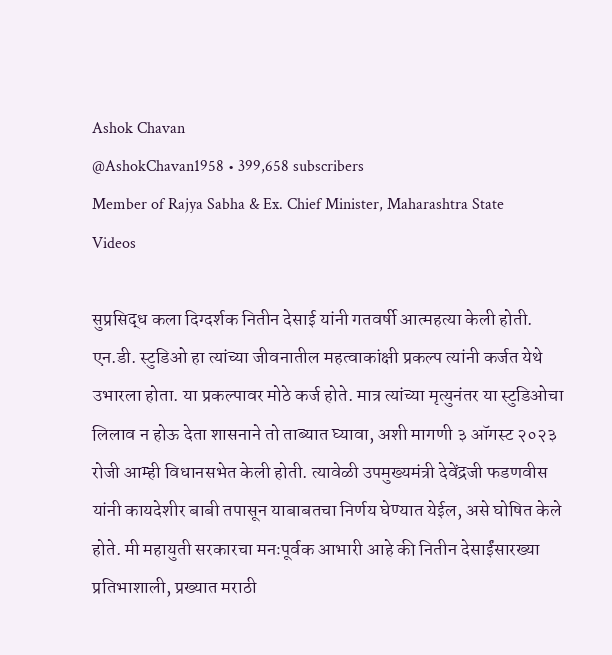Ashok Chavan
@AshokChavan1958 • 399,658 subscribers
Member of Rajya Sabha & Ex. Chief Minister, Maharashtra State
Videos

सुप्रसिद्ध कला दिग्दर्शक नितीन देसाई यांनी गतवर्षी आत्महत्या केली होती. एन.डी. स्टुडिओ हा त्यांच्या जीवनातील महत्वाकांक्षी प्रकल्प त्यांनी कर्जत येथे उभारला होता. या प्रकल्पावर मोठे कर्ज होते. मात्र त्यांच्या मृत्युनंतर या स्टुडिओचा लिलाव न होऊ देता शासनाने तो ताब्यात घ्यावा, अशी मागणी ३ ऑगस्ट २०२३ रोजी आम्ही विधानसभेत केली होती. त्यावेळी उपमुख्यमंत्री देवेंद्रजी फडणवीस यांनी कायदेशीर बाबी तपासून याबाबतचा निर्णय घेण्यात येईल, असे घोषित केले होते. मी महायुती सरकारचा मनःपूर्वक आभारी आहे की नितीन देसाईंसारख्या प्रतिभाशाली, प्रख्यात मराठी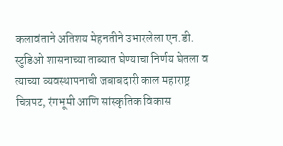कलावंताने अतिशय मेहनतीने उभारलेला एन.डी. स्टुडिओ शासनाच्या ताब्यात घेण्याचा निर्णय घेतला व त्याच्या व्यवस्थापनाची जबाबदारी काल महाराष्ट्र चित्रपट, रंगभूमी आणि सांस्कृतिक विकास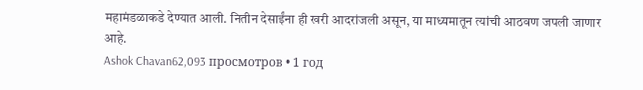महामंडळाकडे देण्यात आली. नितीन देसाईंना ही खरी आदरांजली असून, या माध्यमातून त्यांची आठवण जपली जाणार आहे.
Ashok Chavan62,093 просмотров • 1 год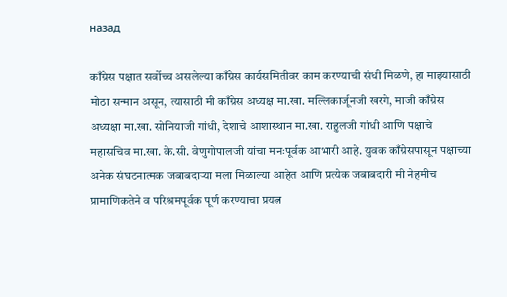назад

काँग्रेस पक्षात सर्वोच्च असलेल्या काँग्रेस कार्यसमितीवर काम करण्याची संधी मिळणे, हा माझ्यासाठी मोठा सन्मान असून, त्यासाठी मी काँग्रेस अध्यक्ष मा.खा. मल्लिकार्जूनजी खरगे, माजी काँग्रेस अध्यक्षा मा.खा. सोनियाजी गांधी, देशाचे आशास्थान मा.खा. राहुलजी गांधी आणि पक्षाचे महासचिव मा.खा. के.सी. वेणुगोपालजी यांचा मनःपूर्वक आभारी आहे. युवक काँग्रेसपासून पक्षाच्या अनेक संघटनात्मक जबाबदाऱ्या मला मिळाल्या आहेत आणि प्रत्येक जबाबदारी मी नेहमीच प्रामाणिकतेने व परिश्रमपूर्वक पूर्ण करण्याचा प्रयत्न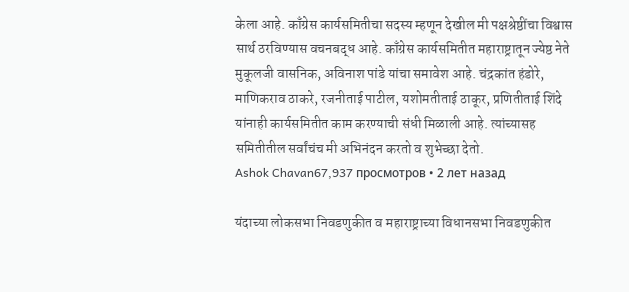केला आहे. काँग्रेस कार्यसमितीचा सदस्य म्हणून देखील मी पक्षश्रेष्ठींचा विश्वास सार्थ ठरविण्यास वचनबद्ध आहे. काँग्रेस कार्यसमितीत महाराष्ट्रातून ज्येष्ठ नेते मुकूलजी वासनिक, अविनाश पांडे यांचा समावेश आहे. चंद्रकांत हंडोरे, माणिकराव ठाकरे, रजनीताई पाटील, यशोमतीताई ठाकूर, प्रणितीताई शिंदे यांनाही कार्यसमितीत काम करण्याची संधी मिळाली आहे. त्यांच्यासह समितीतील सर्वांचंच मी अभिनंदन करतो व शुभेच्छा देतो.
Ashok Chavan67,937 просмотров • 2 лет назад

यंदाच्या लोकसभा निवडणुकीत व महाराष्ट्राच्या विधानसभा निवडणुकीत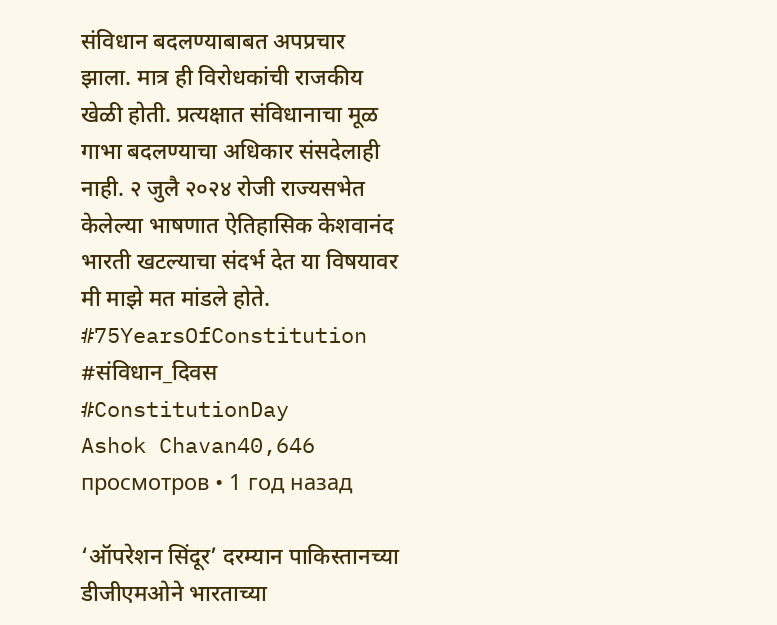संविधान बदलण्याबाबत अपप्रचार झाला. मात्र ही विरोधकांची राजकीय खेळी होती. प्रत्यक्षात संविधानाचा मूळ गाभा बदलण्याचा अधिकार संसदेलाही नाही. २ जुलै २०२४ रोजी राज्यसभेत केलेल्या भाषणात ऐतिहासिक केशवानंद भारती खटल्याचा संदर्भ देत या विषयावर मी माझे मत मांडले होते. #75YearsOfConstitution #संविधान_दिवस #ConstitutionDay
Ashok Chavan40,646 просмотров • 1 год назад

‘ऑपरेशन सिंदूर’ दरम्यान पाकिस्तानच्या डीजीएमओने भारताच्या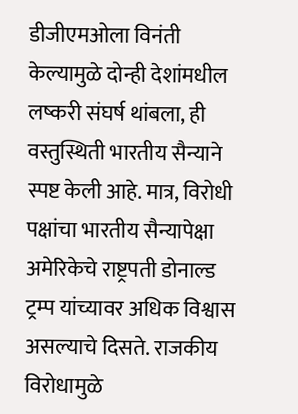डीजीएमओला विनंती केल्यामुळे दोन्ही देशांमधील लष्करी संघर्ष थांबला, ही वस्तुस्थिती भारतीय सैन्याने स्पष्ट केली आहे. मात्र, विरोधी पक्षांचा भारतीय सैन्यापेक्षा अमेरिकेचे राष्ट्रपती डोनाल्ड ट्रम्प यांच्यावर अधिक विश्वास असल्याचे दिसते. राजकीय विरोधामुळे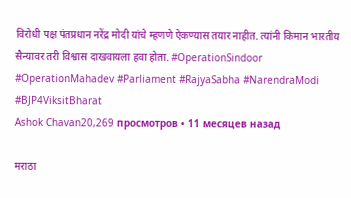विरोधी पक्ष पंतप्रधान नरेंद्र मोदी यांचे म्हणणे ऐकण्यास तयार नाहीत. त्यांनी किमान भारतीय सैन्यावर तरी विश्वास दाखवायला हवा होता. #OperationSindoor #OperationMahadev #Parliament #RajyaSabha #NarendraModi #BJP4ViksitBharat
Ashok Chavan20,269 просмотров • 11 месяцев назад

मराठा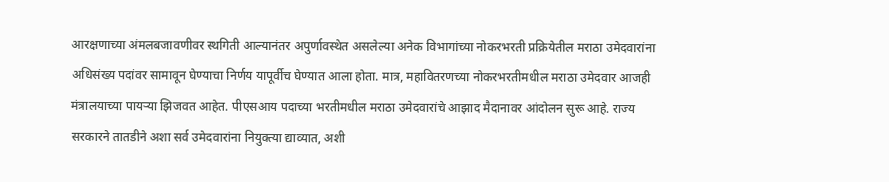आरक्षणाच्या अंमलबजावणीवर स्थगिती आल्यानंतर अपुर्णावस्थेत असलेल्या अनेक विभागांच्या नोकरभरती प्रक्रियेतील मराठा उमेदवारांना अधिसंख्य पदांवर सामावून घेण्याचा निर्णय यापूर्वीच घेण्यात आला होता. मात्र, महावितरणच्या नोकरभरतीमधील मराठा उमेदवार आजही मंत्रालयाच्या पायऱ्या झिजवत आहेत. पीएसआय पदाच्या भरतीमधील मराठा उमेदवारांचे आझाद मैदानावर आंदोलन सुरू आहे. राज्य सरकारने तातडीने अशा सर्व उमेदवारांना नियुक्त्या द्याव्यात, अशी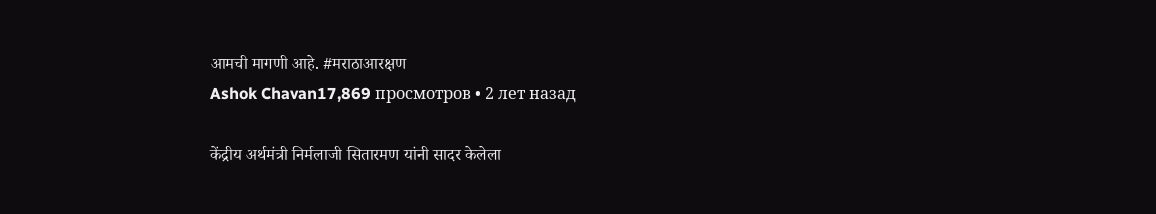आमची मागणी आहे. #मराठाआरक्षण
Ashok Chavan17,869 просмотров • 2 лет назад

केंद्रीय अर्थमंत्री निर्मलाजी सितारमण यांनी सादर केलेला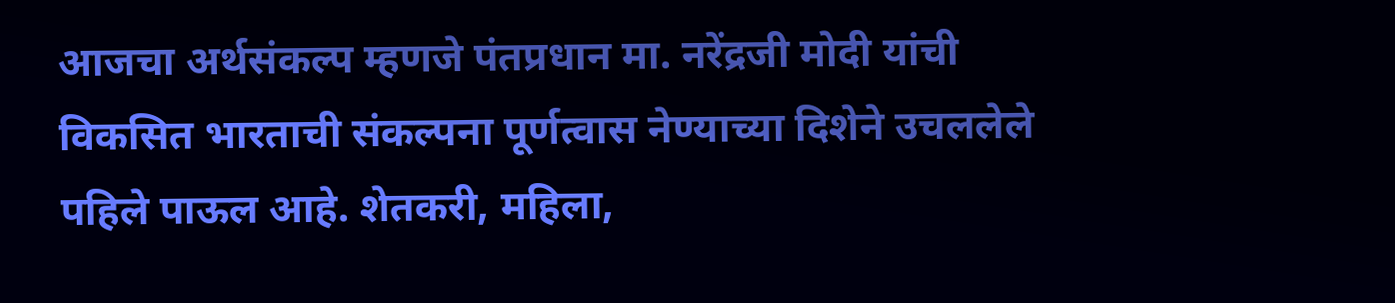आजचा अर्थसंकल्प म्हणजे पंतप्रधान मा. नरेंद्रजी मोदी यांची विकसित भारताची संकल्पना पूर्णत्वास नेण्याच्या दिशेने उचललेले पहिले पाऊल आहे. शेतकरी, महिला,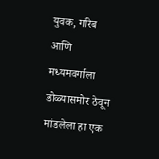युवक, गरिब आणि मध्यमवर्गाला डोळ्यासमोर ठेवून मांडलेला हा एक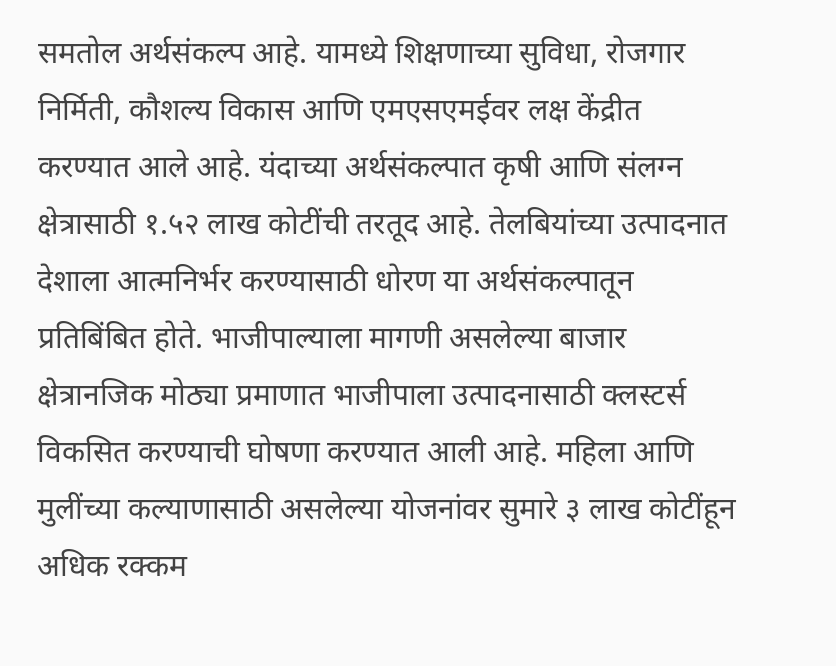समतोल अर्थसंकल्प आहे. यामध्ये शिक्षणाच्या सुविधा, रोजगार निर्मिती, कौशल्य विकास आणि एमएसएमईवर लक्ष केंद्रीत करण्यात आले आहे. यंदाच्या अर्थसंकल्पात कृषी आणि संलग्न क्षेत्रासाठी १.५२ लाख कोटींची तरतूद आहे. तेलबियांच्या उत्पादनात देशाला आत्मनिर्भर करण्यासाठी धोरण या अर्थसंकल्पातून प्रतिबिंबित होते. भाजीपाल्याला मागणी असलेल्या बाजार क्षेत्रानजिक मोठ्या प्रमाणात भाजीपाला उत्पादनासाठी क्लस्टर्स विकसित करण्याची घोषणा करण्यात आली आहे. महिला आणि मुलींच्या कल्याणासाठी असलेल्या योजनांवर सुमारे ३ लाख कोटींहून अधिक रक्कम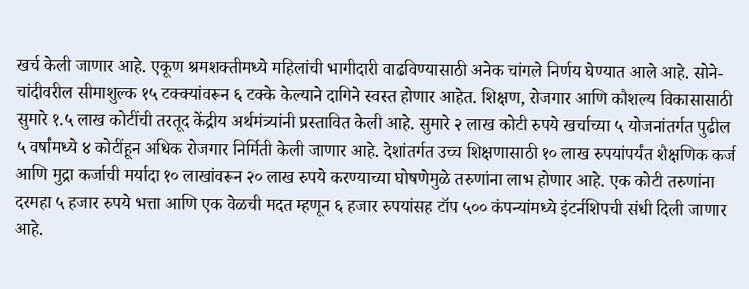खर्च केली जाणार आहे. एकूण श्रमशक्तीमध्ये महिलांची भागीदारी वाढविण्यासाठी अनेक चांगले निर्णय घेण्यात आले आहे. सोने-चांदीवरील सीमाशुल्क १५ टक्क्यांवरून ६ टक्के केल्याने दागिने स्वस्त होणार आहेत. शिक्षण, रोजगार आणि कौशल्य विकासासाठी सुमारे १.५ लाख कोटींची तरतूद केंद्रीय अर्थमंत्र्यांनी प्रस्तावित केली आहे. सुमारे २ लाख कोटी रुपये खर्चाच्या ५ योजनांतर्गत पुढील ५ वर्षांमध्ये ४ कोटींहून अधिक रोजगार निर्मिती केली जाणार आहे. देशांतर्गत उच्च शिक्षणासाठी १० लाख रुपयांपर्यंत शैक्षणिक कर्ज आणि मुद्रा कर्जाची मर्यादा १० लाखांवरून २० लाख रुपये करण्याच्या घोषणेमुळे तरुणांना लाभ होणार आहे. एक कोटी तरुणांना दरमहा ५ हजार रुपये भत्ता आणि एक वेळची मदत म्हणून ६ हजार रुपयांसह टॉप ५०० कंपन्यांमध्ये इंटर्नशिपची संधी दिली जाणार आहे.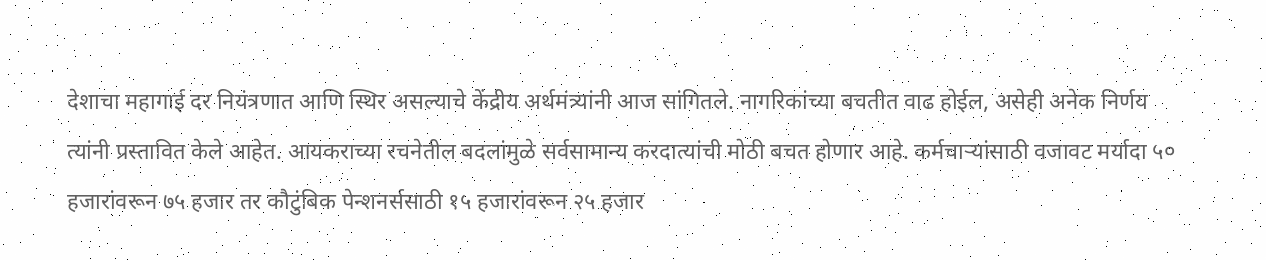देशाचा महागाई दर नियंत्रणात आणि स्थिर असल्याचे केंद्रीय अर्थमंत्र्यांनी आज सांगितले. नागरिकांच्या बचतीत वाढ होईल, असेही अनेक निर्णय त्यांनी प्रस्तावित केले आहेत. आयकराच्या रचनेतील बदलांमुळे सर्वसामान्य करदात्यांची मोठी बचत होणार आहे. कर्मचाऱ्यांसाठी वजावट मर्यादा ५० हजारांवरून ७५ हजार तर कौटुंबिक पेन्शनर्ससाठी १५ हजारांवरून २५ हजार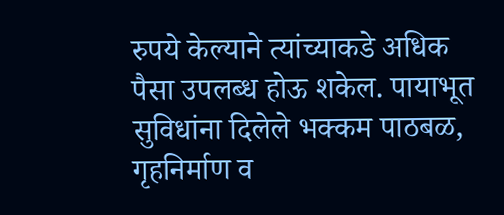रुपये केल्याने त्यांच्याकडे अधिक पैसा उपलब्ध होऊ शकेल. पायाभूत सुविधांना दिलेले भक्कम पाठबळ, गृहनिर्माण व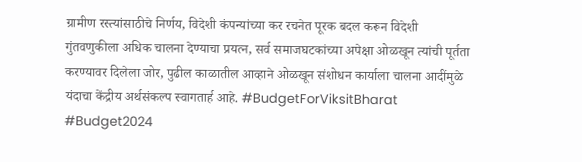ग्रामीण रस्त्यांसाठीचे निर्णय, विदेशी कंपन्यांच्या कर रचनेत पूरक बदल करून विदेशी गुंतवणुकीला अधिक चालना देण्याचा प्रयत्न, सर्व समाजघटकांच्या अपेक्षा ओळखून त्यांची पूर्तता करण्यावर दिलेला जोर, पुढील काळातील आव्हाने ओळखून संशोधन कार्याला चालना आदींमुळे यंदाचा केंद्रीय अर्थसंकल्प स्वागतार्ह आहे. #BudgetForViksitBharat #Budget2024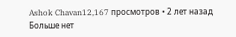Ashok Chavan12,167 просмотров • 2 лет назад
Больше нет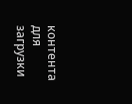контента для загрузки